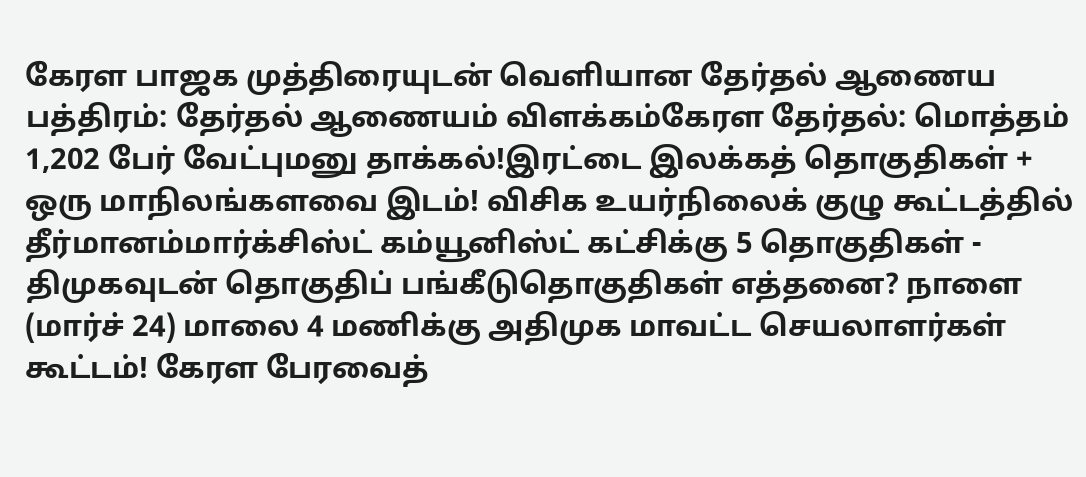கேரள பாஜக முத்திரையுடன் வெளியான தேர்தல் ஆணைய பத்திரம்: தேர்தல் ஆணையம் விளக்கம்கேரள தேர்தல்: மொத்தம் 1,202 பேர் வேட்புமனு தாக்கல்!இரட்டை இலக்கத் தொகுதிகள் + ஒரு மாநிலங்களவை இடம்! விசிக உயர்நிலைக் குழு கூட்டத்தில் தீர்மானம்மார்க்சிஸ்ட் கம்யூனிஸ்ட் கட்சிக்கு 5 தொகுதிகள் - திமுகவுடன் தொகுதிப் பங்கீடுதொகுதிகள் எத்தனை? நாளை (மார்ச் 24) மாலை 4 மணிக்கு அதிமுக மாவட்ட செயலாளர்கள் கூட்டம்! கேரள பேரவைத்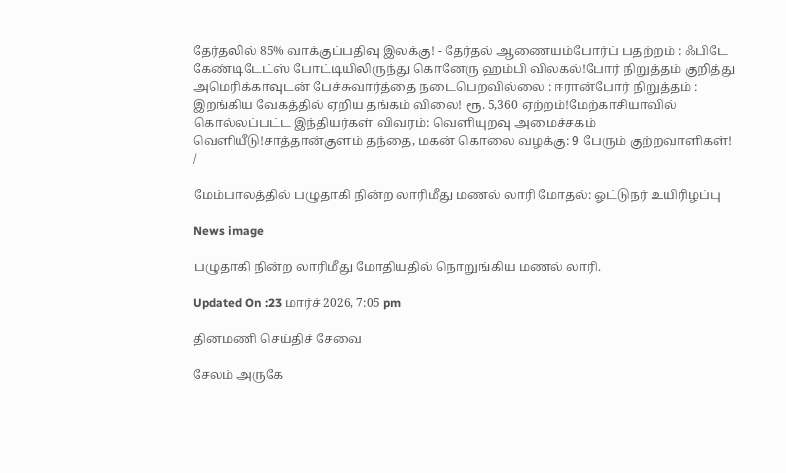தேர்தலில் 85% வாக்குப்பதிவு இலக்கு! - தேர்தல் ஆணையம்போர்ப் பதற்றம் : ஃபிடே கேண்டிடேட்ஸ் போட்டியிலிருந்து கொனேரு ஹம்பி விலகல்!போர் நிறுத்தம் குறித்து அமெரிக்காவுடன் பேச்சுவார்த்தை நடைபெறவில்லை : ஈரான்போர் நிறுத்தம் : இறங்கிய வேகத்தில் ஏறிய தங்கம் விலை! ரூ. 5,360 ஏற்றம்!மேற்காசியாவில் கொல்லப்பட்ட இந்தியர்கள் விவரம்: வெளியுறவு அமைச்சகம் வெளியீடு!சாத்தான்குளம் தந்தை, மகன் கொலை வழக்கு: 9 பேரும் குற்றவாளிகள்!
/

மேம்பாலத்தில் பழுதாகி நின்ற லாரிமீது மணல் லாரி மோதல்: ஓட்டுநர் உயிரிழப்பு

News image

பழுதாகி நின்ற லாரிமீது மோதியதில் நொறுங்கிய மணல் லாரி.

Updated On :23 மார்ச் 2026, 7:05 pm

தினமணி செய்திச் சேவை

சேலம் அருகே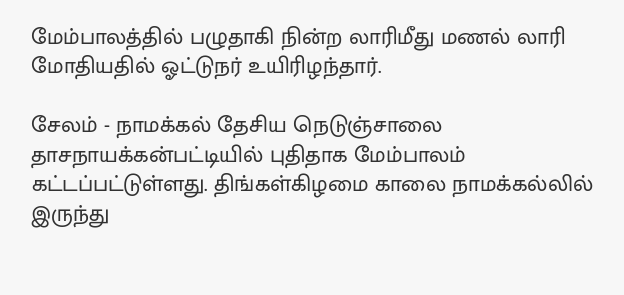மேம்பாலத்தில் பழுதாகி நின்ற லாரிமீது மணல் லாரி மோதியதில் ஓட்டுநர் உயிரிழந்தார்.

சேலம் - நாமக்கல் தேசிய நெடுஞ்சாலை தாசநாயக்கன்பட்டியில் புதிதாக மேம்பாலம் கட்டப்பட்டுள்ளது. திங்கள்கிழமை காலை நாமக்கல்லில் இருந்து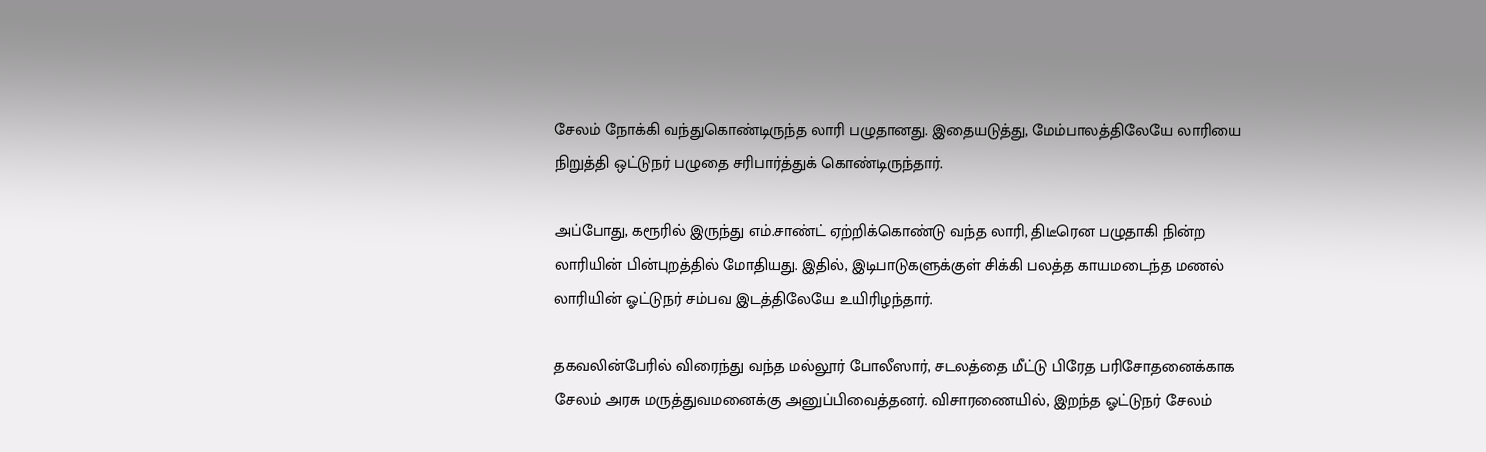சேலம் நோக்கி வந்துகொண்டிருந்த லாரி பழுதானது. இதையடுத்து, மேம்பாலத்திலேயே லாரியை நிறுத்தி ஒட்டுநர் பழுதை சரிபார்த்துக் கொண்டிருந்தார்.

அப்போது, கரூரில் இருந்து எம்.சாண்ட் ஏற்றிக்கொண்டு வந்த லாரி, திடீரென பழுதாகி நின்ற லாரியின் பின்புறத்தில் மோதியது. இதில், இடிபாடுகளுக்குள் சிக்கி பலத்த காயமடைந்த மணல் லாரியின் ஓட்டுநர் சம்பவ இடத்திலேயே உயிரிழந்தார்.

தகவலின்பேரில் விரைந்து வந்த மல்லூர் போலீஸார், சடலத்தை மீட்டு பிரேத பரிசோதனைக்காக சேலம் அரசு மருத்துவமனைக்கு அனுப்பிவைத்தனர். விசாரணையில், இறந்த ஓட்டுநர் சேலம்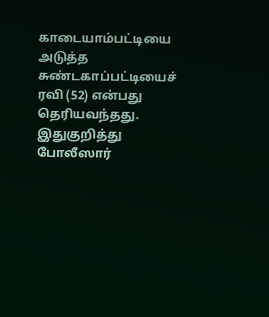காடையாம்பட்டியை அடுத்த சுண்டகாப்பட்டியைச் ரவி (52) என்பது தெரியவந்தது. இதுகுறித்து போலீஸார்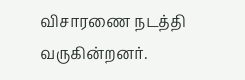விசாரணை நடத்தி வருகின்றனர்.